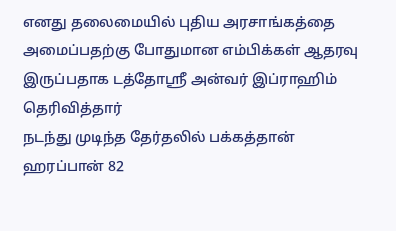எனது தலைமையில் புதிய அரசாங்கத்தை அமைப்பதற்கு போதுமான எம்பிக்கள் ஆதரவு இருப்பதாக டத்தோஸ்ரீ அன்வர் இப்ராஹிம் தெரிவித்தார்
நடந்து முடிந்த தேர்தலில் பக்கத்தான் ஹரப்பான் 82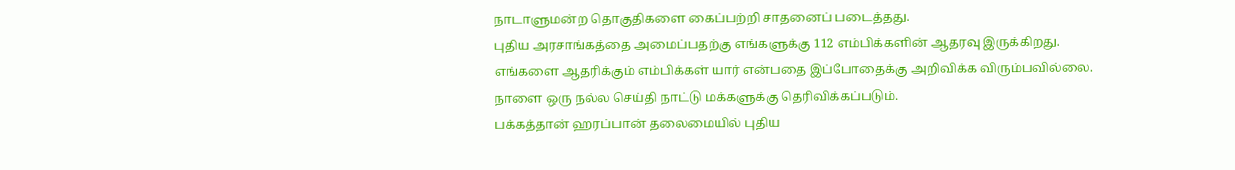நாடாளுமன்ற தொகுதிகளை கைப்பற்றி சாதனைப் படைத்தது.
புதிய அரசாங்கத்தை அமைப்பதற்கு எங்களுக்கு 112 எம்பிக்களின் ஆதரவு இருக்கிறது.
எங்களை ஆதரிக்கும் எம்பிக்கள் யார் என்பதை இப்போதைக்கு அறிவிக்க விரும்பவில்லை.
நாளை ஒரு நல்ல செய்தி நாட்டு மக்களுக்கு தெரிவிக்கப்படும்.
பக்கத்தான் ஹரப்பான் தலைமையில் புதிய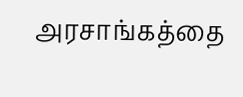அரசாங்கத்தை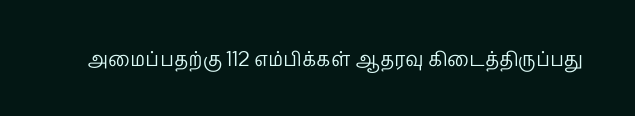அமைப்பதற்கு 112 எம்பிக்கள் ஆதரவு கிடைத்திருப்பது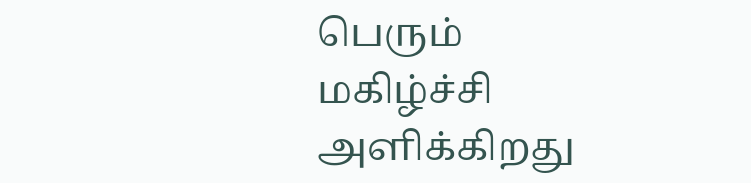பெரும் மகிழ்ச்சி அளிக்கிறது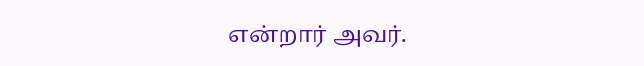என்றார் அவர்.